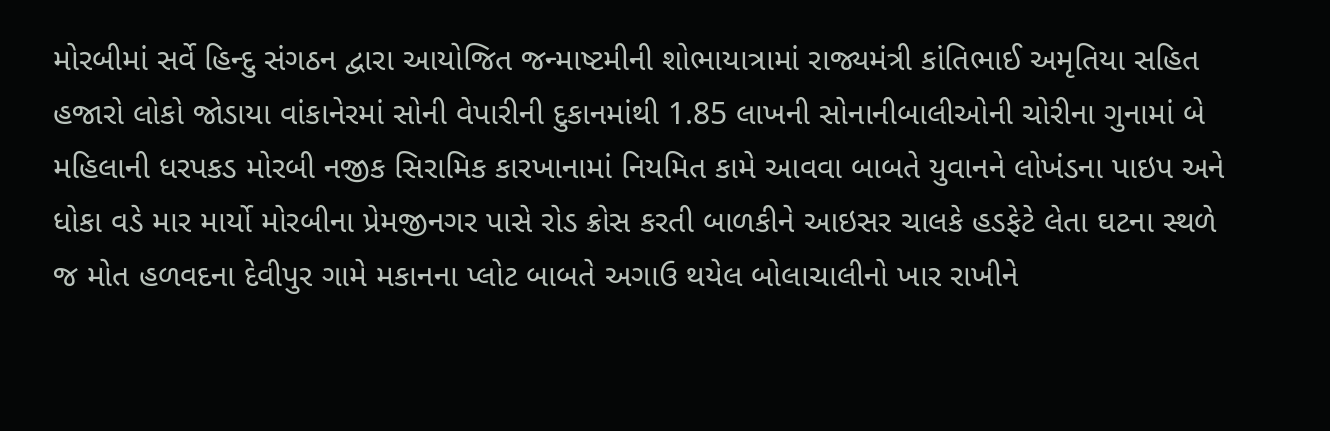મોરબીમાં સર્વે હિન્દુ સંગઠન દ્વારા આયોજિત જન્માષ્ટમીની શોભાયાત્રામાં રાજ્યમંત્રી કાંતિભાઈ અમૃતિયા સહિત હજારો લોકો જોડાયા વાંકાનેરમાં સોની વેપારીની દુકાનમાંથી 1.85 લાખની સોનાનીબાલીઓની ચોરીના ગુનામાં બે મહિલાની ધરપકડ મોરબી નજીક સિરામિક કારખાનામાં નિયમિત કામે આવવા બાબતે યુવાનને લોખંડના પાઇપ અને ધોકા વડે માર માર્યો મોરબીના પ્રેમજીનગર પાસે રોડ ક્રોસ કરતી બાળકીને આઇસર ચાલકે હડફેટે લેતા ઘટના સ્થળે જ મોત હળવદના દેવીપુર ગામે મકાનના પ્લોટ બાબતે અગાઉ થયેલ બોલાચાલીનો ખાર રાખીને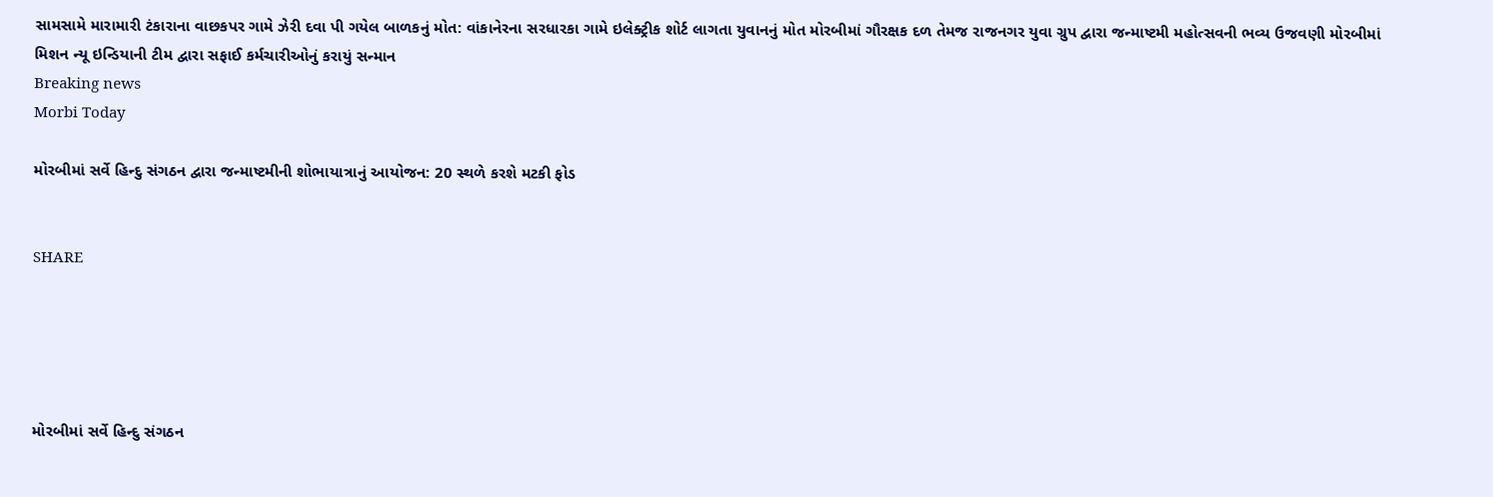સામસામે મારામારી ટંકારાના વાછકપર ગામે ઝેરી દવા પી ગયેલ બાળકનું મોત: વાંકાનેરના સરધારકા ગામે ઇલેક્ટ્રીક શોર્ટ લાગતા યુવાનનું મોત મોરબીમાં ગૌરક્ષક દળ તેમજ રાજનગર યુવા ગ્રુપ દ્વારા જન્માષ્ટમી મહોત્સવની ભવ્ય ઉજવણી મોરબીમાં મિશન ન્યૂ ઇન્ડિયાની ટીમ દ્વારા સફાઈ કર્મચારીઓનું કરાયું સન્માન
Breaking news
Morbi Today

મોરબીમાં સર્વે હિન્દુ સંગઠન દ્વારા જન્માષ્ટમીની શોભાયાત્રાનું આયોજન: 20 સ્થળે કરશે મટકી ફોડ


SHARE





મોરબીમાં સર્વે હિન્દુ સંગઠન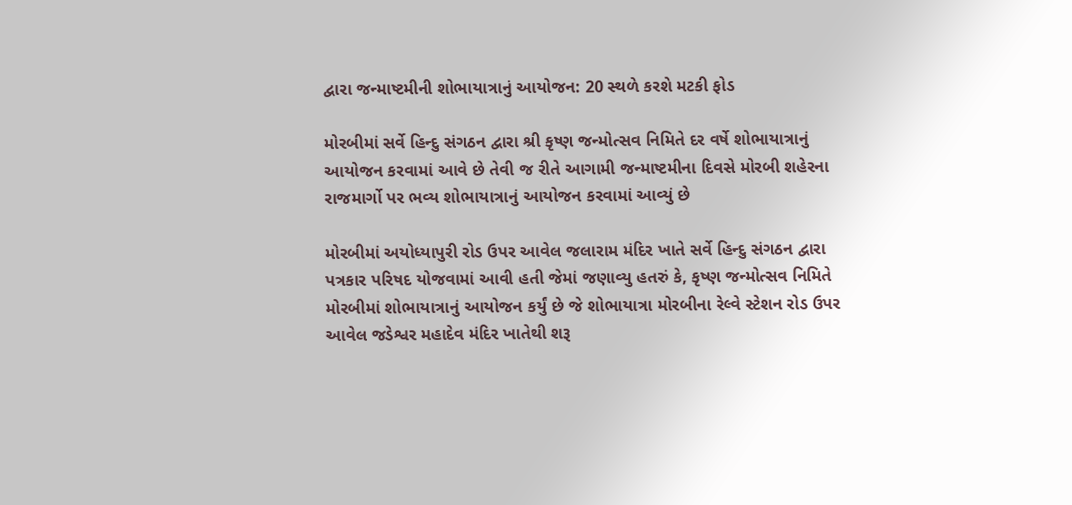દ્વારા જન્માષ્ટમીની શોભાયાત્રાનું આયોજન: 20 સ્થળે કરશે મટકી ફોડ

મોરબીમાં સર્વે હિન્દુ સંગઠન દ્વારા શ્રી કૃષ્ણ જન્મોત્સવ નિમિતે દર વર્ષે શોભાયાત્રાનું આયોજન કરવામાં આવે છે તેવી જ રીતે આગામી જન્માષ્ટમીના દિવસે મોરબી શહેરના રાજમાર્ગો પર ભવ્ય શોભાયાત્રાનું આયોજન કરવામાં આવ્યું છે

મોરબીમાં અયોધ્યાપુરી રોડ ઉપર આવેલ જલારામ મંદિર ખાતે સર્વે હિન્દુ સંગઠન દ્વારા પત્રકાર પરિષદ યોજવામાં આવી હતી જેમાં જણાવ્યુ હતરું કે, કૃષ્ણ જન્મોત્સવ નિમિતે મોરબીમાં શોભાયાત્રાનું આયોજન કર્યું છે જે શોભાયાત્રા મોરબીના રેલ્વે સ્ટેશન રોડ ઉપર આવેલ જડેશ્વર મહાદેવ મંદિર ખાતેથી શરૂ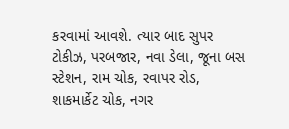કરવામાં આવશે. ત્યાર બાદ સુપર ટોકીઝ, પરબજાર, નવા ડેલા, જૂના બસ સ્ટેશન, રામ ચોક, રવાપર રોડ, શાકમાર્કેટ ચોક, નગર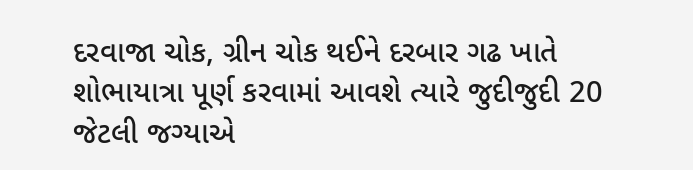દરવાજા ચોક, ગ્રીન ચોક થઈને દરબાર ગઢ ખાતે શોભાયાત્રા પૂર્ણ કરવામાં આવશે ત્યારે જુદીજુદી 20 જેટલી જગ્યાએ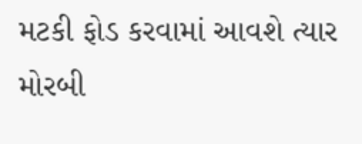મટકી ફોડ કરવામાં આવશે ત્યાર મોરબી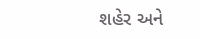શહેર અને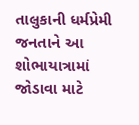તાલુકાની ધર્મપ્રેમી જનતાને આ શોભાયાત્રામાં જોડાવા માટે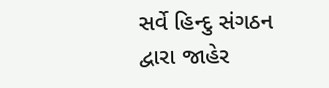સર્વે હિન્દુ સંગઠન દ્વારા જાહેર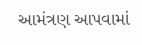આમંત્રણ આપવામાં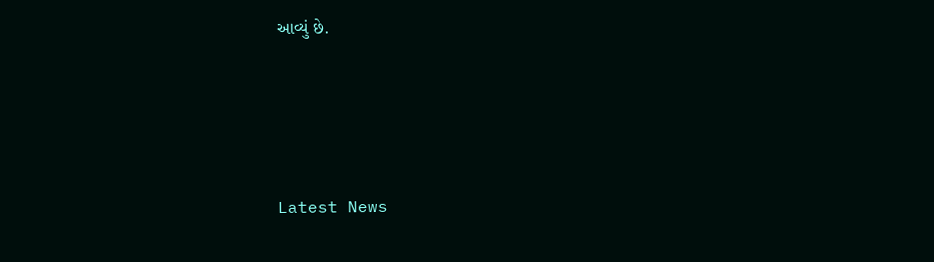આવ્યું છે.




Latest News